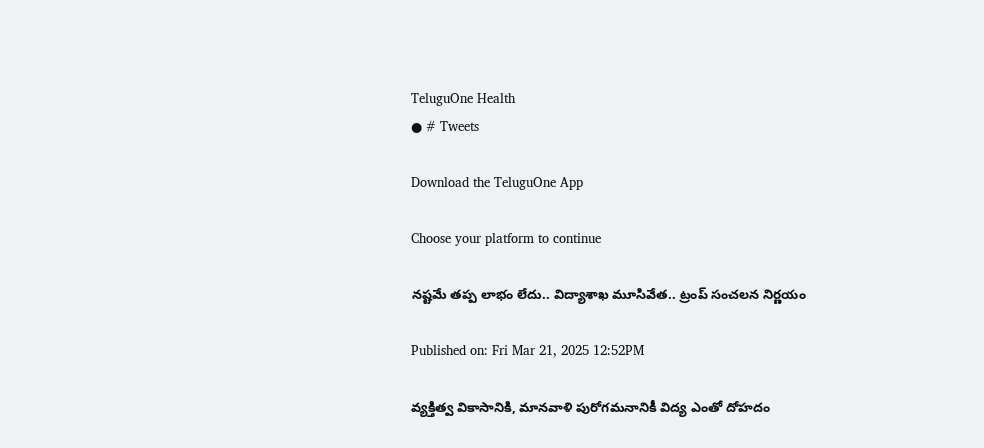TeluguOne Health
● # Tweets

Download the TeluguOne App

Choose your platform to continue

నష్టమే తప్ప లాభం లేదు.. విద్యాశాఖ మూసివేత.. ట్రంప్ సంచలన నిర్ణయం

Published on: Fri Mar 21, 2025 12:52PM

వ్యక్తిత్వ వికాసానికి, మానవాళి పురోగమనానికీ విద్య ఎంతో దోహదం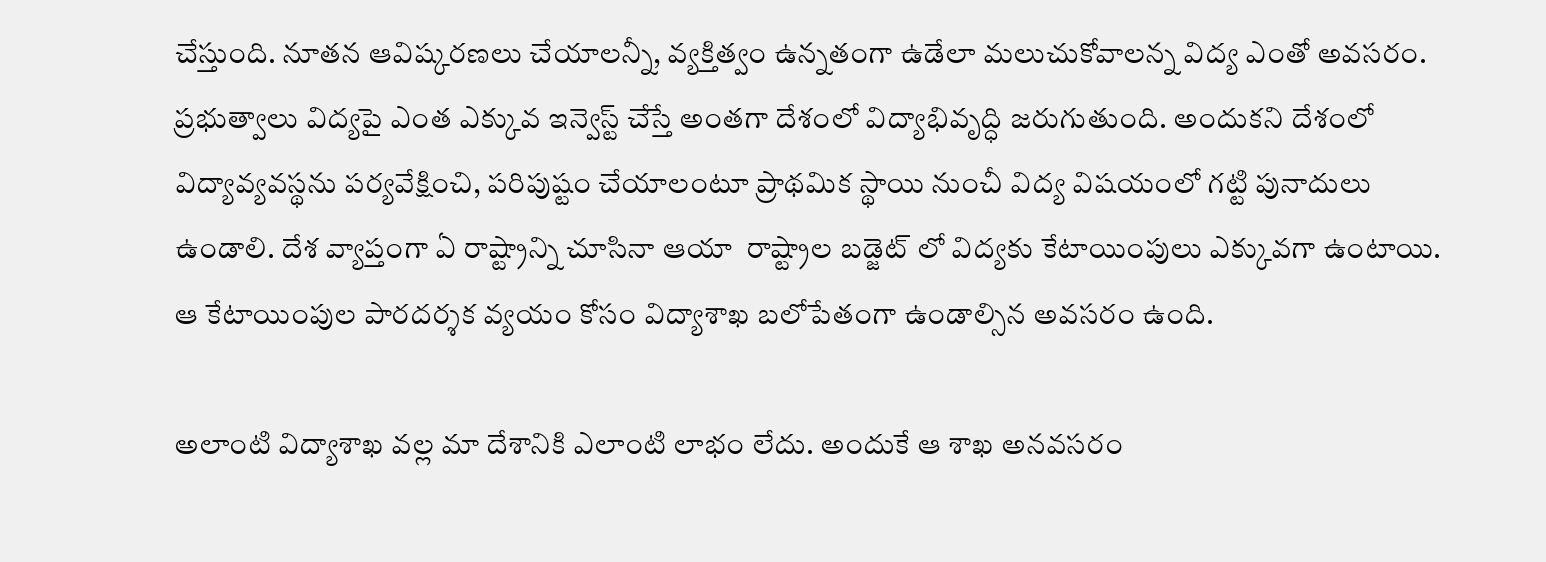చేస్తుంది. నూతన ఆవిష్కరణలు చేయాలన్నీ, వ్యక్తిత్వం ఉన్నతంగా ఉడేలా మలుచుకోవాలన్న విద్య ఎంతో అవసరం. ప్రభుత్వాలు విద్యపై ఎంత ఎక్కువ ఇన్వెస్ట్ చేస్తే అంతగా దేశంలో విద్యాభివృద్ధి జరుగుతుంది. అందుకని దేశంలో విద్యావ్యవస్థను పర్యవేక్షించి, పరిపుష్టం చేయాలంటూ ప్రాథమిక స్థాయి నుంచీ విద్య విషయంలో గట్టి పునాదులు ఉండాలి. దేశ వ్యాప్తంగా ఏ రాష్ట్రాన్ని చూసినా ఆయా  రాష్ట్రాల బడ్జెట్ లో విద్యకు కేటాయింపులు ఎక్కువగా ఉంటాయి. ఆ కేటాయింపుల పారదర్శక వ్యయం కోసం విద్యాశాఖ బలోపేతంగా ఉండాల్సిన అవసరం ఉంది.

అలాంటి విద్యాశాఖ వల్ల మా దేశానికి ఎలాంటి లాభం లేదు. అందుకే ఆ శాఖ అనవసరం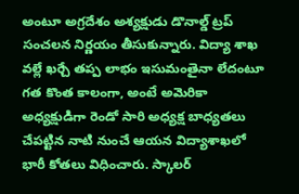అంటూ అగ్రదేశం అశ్యక్షుడు డొనాల్డ్ ట్రప్  సంచలన నిర్ణయం తీసుకున్నారు. విద్యా శాఖ వల్లే ఖర్చే తప్ప లాభం ఇసుమంతైనా లేదంటూ గత కొంత కాలంగా, అంటే అమెరికా అధ్యక్షుడిగా రెండో సారి అధ్యక్ష బాధ్యతలు చేపట్టిన నాటి నుంచే ఆయన విద్యాశాఖలో భారీ కోతలు విధించారు. స్కాలర్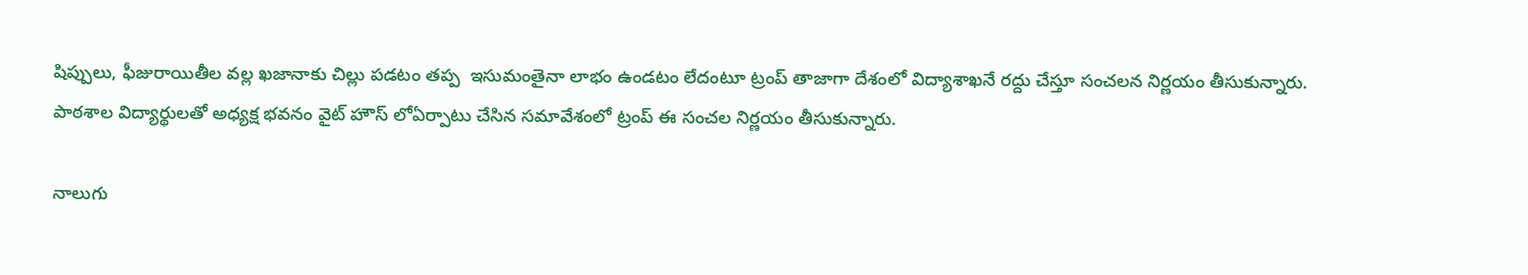షిప్పులు, ఫీజురాయితీల వల్ల ఖజానాకు చిల్లు పడటం తప్ప  ఇసుమంతైనా లాభం ఉండటం లేదంటూ ట్రంప్ తాజాగా దేశంలో విద్యాశాఖనే రద్దు చేస్తూ సంచలన నిర్ణయం తీసుకున్నారు. పాఠశాల విద్యార్థులతో అధ్యక్ష భవనం వైట్ హౌస్ లోఏర్పాటు చేసిన సమావేశంలో ట్రంప్ ఈ సంచల నిర్ణయం తీసుకున్నారు.

నాలుగు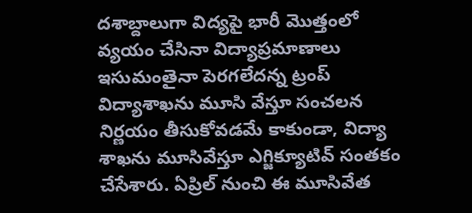దశాబ్దాలుగా విద్యపై భారీ మొత్తంలో వ్యయం చేసినా విద్యాప్రమాణాలు ఇసుమంతైనా పెరగలేదన్న ట్రంప్ విద్యాశాఖను మూసి వేస్తూ సంచలన నిర్ణయం తీసుకోవడమే కాకుండా, విద్యా శాఖను మూసివేస్తూ ఎగ్జిక్యూటివ్ సంతకం చేసేశారు. ఏప్రిల్ నుంచి ఈ మూసివేత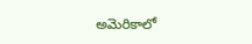అమెరికాలో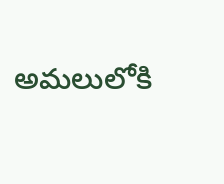అమలులోకి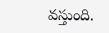వస్తుంది.